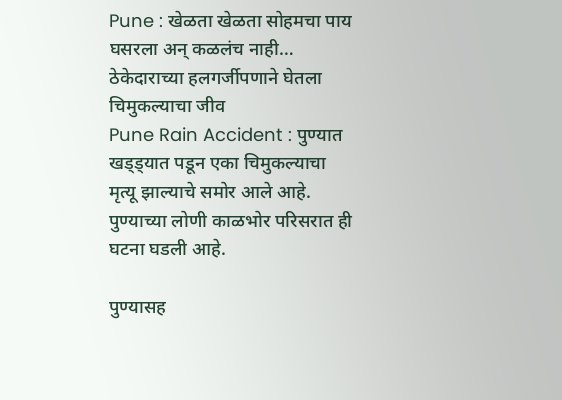Pune : खेळता खेळता सोहमचा पाय घसरला अन् कळलंच नाही… ठेकेदाराच्या हलगर्जीपणाने घेतला चिमुकल्याचा जीव
Pune Rain Accident : पुण्यात खड्ड्यात पडून एका चिमुकल्याचा मृत्यू झाल्याचे समोर आले आहे. पुण्याच्या लोणी काळभोर परिसरात ही घटना घडली आहे.

पुण्यासह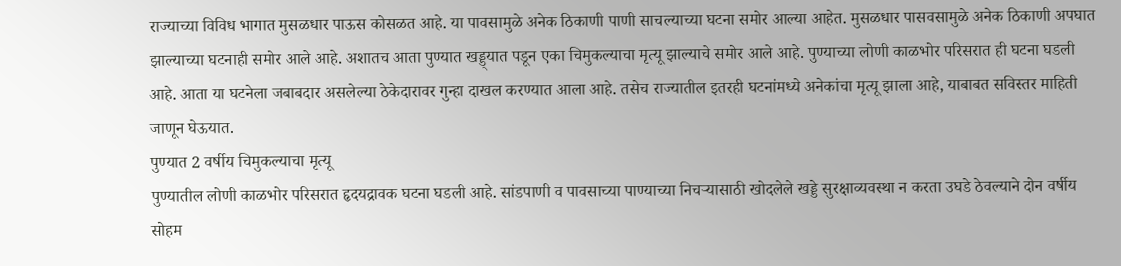राज्याच्या विविध भागात मुसळधार पाऊस कोसळत आहे. या पावसामुळे अनेक ठिकाणी पाणी साचल्याच्या घटना समोर आल्या आहेत. मुसळधार पासवसामुळे अनेक ठिकाणी अपघात झाल्याच्या घटनाही समोर आले आहे. अशातच आता पुण्यात खड्ड्यात पडून एका चिमुकल्याचा मृत्यू झाल्याचे समोर आले आहे. पुण्याच्या लोणी काळभोर परिसरात ही घटना घडली आहे. आता या घटनेला जबाबदार असलेल्या ठेकेदारावर गुन्हा दाखल करण्यात आला आहे. तसेच राज्यातील इतरही घटनांमध्ये अनेकांचा मृत्यू झाला आहे, याबाबत सविस्तर माहिती जाणून घेऊयात.
पुण्यात 2 वर्षीय चिमुकल्याचा मृत्यू
पुण्यातील लोणी काळभोर परिसरात हृदयद्रावक घटना घडली आहे. सांडपाणी व पावसाच्या पाण्याच्या निचऱ्यासाठी खोदलेले खड्डे सुरक्षाव्यवस्था न करता उघडे ठेवल्याने दोन वर्षीय सोहम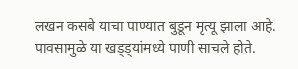लखन कसबे याचा पाण्यात बुडून मृत्यू झाला आहे. पावसामुळे या खड्ड्यांमध्ये पाणी साचले होते.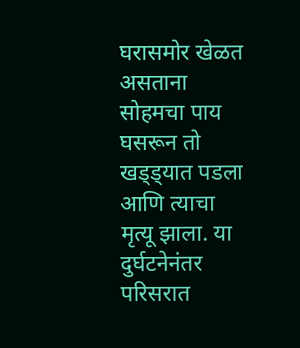घरासमोर खेळत असताना सोहमचा पाय घसरून तो खड्ड्यात पडला आणि त्याचा मृत्यू झाला. या दुर्घटनेनंतर परिसरात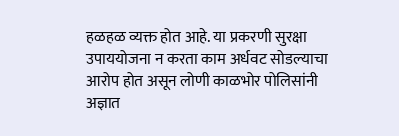हळहळ व्यक्त होत आहे. या प्रकरणी सुरक्षा उपाययोजना न करता काम अर्धवट सोडल्याचा आरोप होत असून लोणी काळभोर पोलिसांनी अज्ञात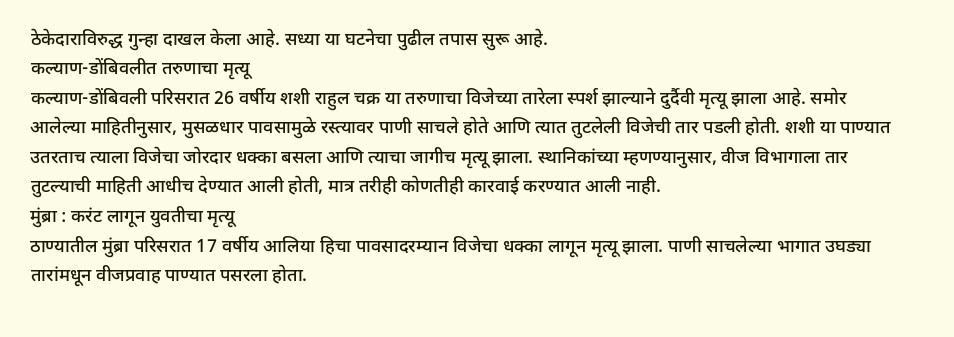ठेकेदाराविरुद्ध गुन्हा दाखल केला आहे. सध्या या घटनेचा पुढील तपास सुरू आहे.
कल्याण-डोंबिवलीत तरुणाचा मृत्यू
कल्याण-डोंबिवली परिसरात 26 वर्षीय शशी राहुल चक्र या तरुणाचा विजेच्या तारेला स्पर्श झाल्याने दुर्दैवी मृत्यू झाला आहे. समोर आलेल्या माहितीनुसार, मुसळधार पावसामुळे रस्त्यावर पाणी साचले होते आणि त्यात तुटलेली विजेची तार पडली होती. शशी या पाण्यात उतरताच त्याला विजेचा जोरदार धक्का बसला आणि त्याचा जागीच मृत्यू झाला. स्थानिकांच्या म्हणण्यानुसार, वीज विभागाला तार तुटल्याची माहिती आधीच देण्यात आली होती, मात्र तरीही कोणतीही कारवाई करण्यात आली नाही.
मुंब्रा : करंट लागून युवतीचा मृत्यू
ठाण्यातील मुंब्रा परिसरात 17 वर्षीय आलिया हिचा पावसादरम्यान विजेचा धक्का लागून मृत्यू झाला. पाणी साचलेल्या भागात उघड्या तारांमधून वीजप्रवाह पाण्यात पसरला होता.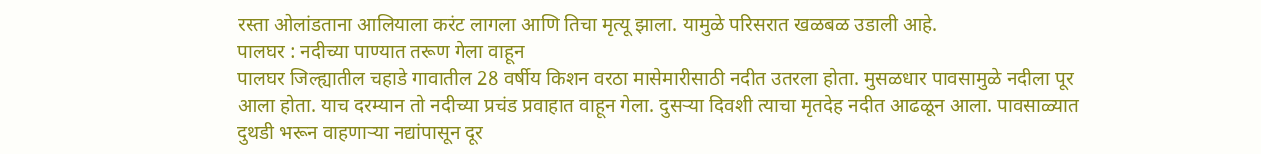रस्ता ओलांडताना आलियाला करंट लागला आणि तिचा मृत्यू झाला. यामुळे परिसरात खळबळ उडाली आहे.
पालघर : नदीच्या पाण्यात तरूण गेला वाहून
पालघर जिल्ह्यातील चहाडे गावातील 28 वर्षीय किशन वरठा मासेमारीसाठी नदीत उतरला होता. मुसळधार पावसामुळे नदीला पूर आला होता. याच दरम्यान तो नदीच्या प्रचंड प्रवाहात वाहून गेला. दुसऱ्या दिवशी त्याचा मृतदेह नदीत आढळून आला. पावसाळ्यात दुथडी भरून वाहणाऱ्या नद्यांपासून दूर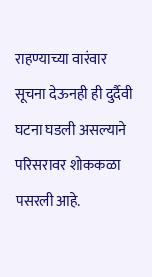राहण्याच्या वारंवार सूचना देऊनही ही दुर्दैवी घटना घडली असल्याने परिसरावर शोककळा पसरली आहे.